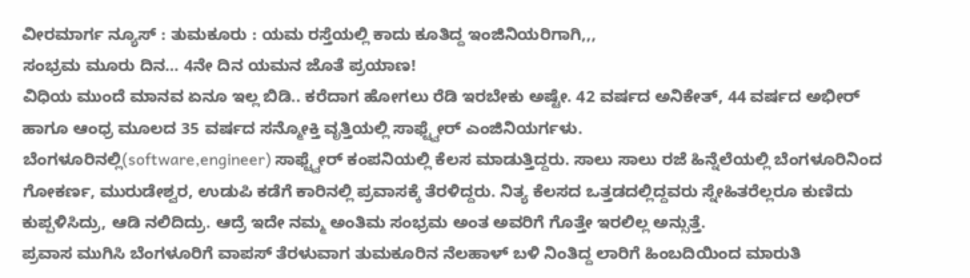ವೀರಮಾರ್ಗ ನ್ಯೂಸ್ : ತುಮಕೂರು : ಯಮ ರಸ್ತೆಯಲ್ಲಿ ಕಾದು ಕೂತಿದ್ದ ಇಂಜಿನಿಯರಿಗಾಗಿ,,,
ಸಂಭ್ರಮ ಮೂರು ದಿನ… 4ನೇ ದಿನ ಯಮನ ಜೊತೆ ಪ್ರಯಾಣ!
ವಿಧಿಯ ಮುಂದೆ ಮಾನವ ಏನೂ ಇಲ್ಲ ಬಿಡಿ.. ಕರೆದಾಗ ಹೋಗಲು ರೆಡಿ ಇರಬೇಕು ಅಷ್ಟೇ. 42 ವರ್ಷದ ಅನಿಕೇತ್, 44 ವರ್ಷದ ಅಭೀರ್ ಹಾಗೂ ಆಂಧ್ರ ಮೂಲದ 35 ವರ್ಷದ ಸನ್ಮೋಕ್ತಿ ವೃತ್ತಿಯಲ್ಲಿ ಸಾಫ್ಟ್ವೇರ್ ಎಂಜಿನಿಯರ್ಗಳು.
ಬೆಂಗಳೂರಿನಲ್ಲಿ(software,engineer) ಸಾಫ್ಟ್ವೇರ್ ಕಂಪನಿಯಲ್ಲಿ ಕೆಲಸ ಮಾಡುತ್ತಿದ್ದರು. ಸಾಲು ಸಾಲು ರಜೆ ಹಿನ್ನೆಲೆಯಲ್ಲಿ ಬೆಂಗಳೂರಿನಿಂದ ಗೋಕರ್ಣ, ಮುರುಡೇಶ್ವರ, ಉಡುಪಿ ಕಡೆಗೆ ಕಾರಿನಲ್ಲಿ ಪ್ರವಾಸಕ್ಕೆ ತೆರಳಿದ್ದರು. ನಿತ್ಯ ಕೆಲಸದ ಒತ್ತಡದಲ್ಲಿದ್ದವರು ಸ್ನೇಹಿತರೆಲ್ಲರೂ ಕುಣಿದು ಕುಪ್ಪಳಿಸಿದ್ರು, ಆಡಿ ನಲಿದಿದ್ರು. ಆದ್ರೆ ಇದೇ ನಮ್ಮ ಅಂತಿಮ ಸಂಭ್ರಮ ಅಂತ ಅವರಿಗೆ ಗೊತ್ತೇ ಇರಲಿಲ್ಲ ಅನ್ಸುತ್ತೆ.
ಪ್ರವಾಸ ಮುಗಿಸಿ ಬೆಂಗಳೂರಿಗೆ ವಾಪಸ್ ತೆರಳುವಾಗ ತುಮಕೂರಿನ ನೆಲಹಾಳ್ ಬಳಿ ನಿಂತಿದ್ದ ಲಾರಿಗೆ ಹಿಂಬದಿಯಿಂದ ಮಾರುತಿ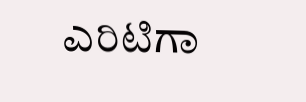ಎರಿಟಿಗಾ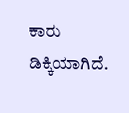ಕಾರು ಡಿಕ್ಕಿಯಾಗಿದೆ.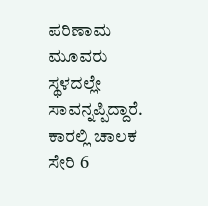ಪರಿಣಾಮ ಮೂವರು ಸ್ಥಳದಲ್ಲೇ ಸಾವನ್ನಪ್ಪಿದ್ದಾರೆ. ಕಾರಲ್ಲಿ ಚಾಲಕ ಸೇರಿ 6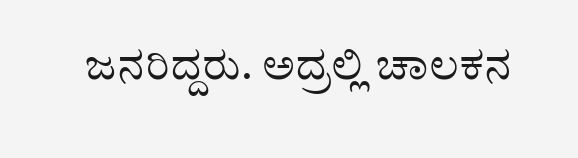ಜನರಿದ್ದರು. ಅದ್ರಲ್ಲಿ ಚಾಲಕನ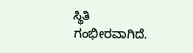ಸ್ಥಿತಿ ಗಂಭೀರವಾಗಿದೆ.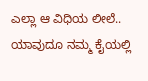ಎಲ್ಲಾ ಆ ವಿಧಿಯ ಲೀಲೆ.. ಯಾವುದೂ ನಮ್ಮ ಕೈಯಲ್ಲಿ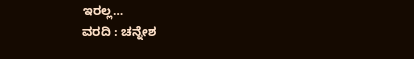ಇರಲ್ಲ…
ವರದಿ : ಚನ್ನೇಶ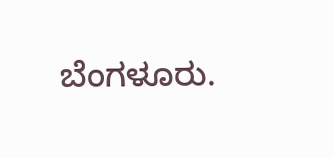ಬೆಂಗಳೂರು.